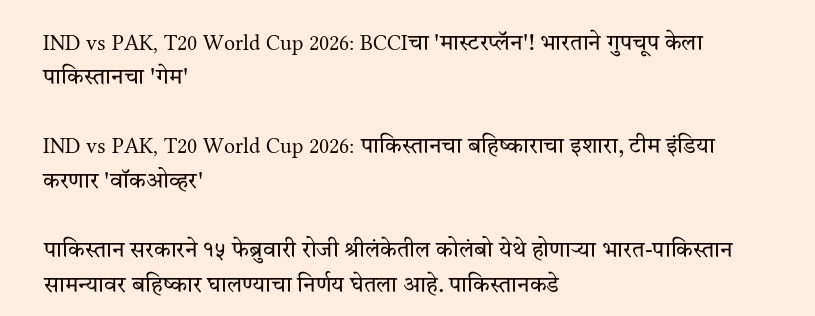IND vs PAK, T20 World Cup 2026: BCCIचा 'मास्टरप्लॅन'! भारताने गुपचूप केला पाकिस्तानचा 'गेम'

IND vs PAK, T20 World Cup 2026: पाकिस्तानचा बहिष्काराचा इशारा, टीम इंडिया करणार 'वॉकओव्हर'

पाकिस्तान सरकारने १५ फेब्रुवारी रोजी श्रीलंकेतील कोलंबो येथे होणाऱ्या भारत-पाकिस्तान सामन्यावर बहिष्कार घालण्याचा निर्णय घेतला आहे. पाकिस्तानकडे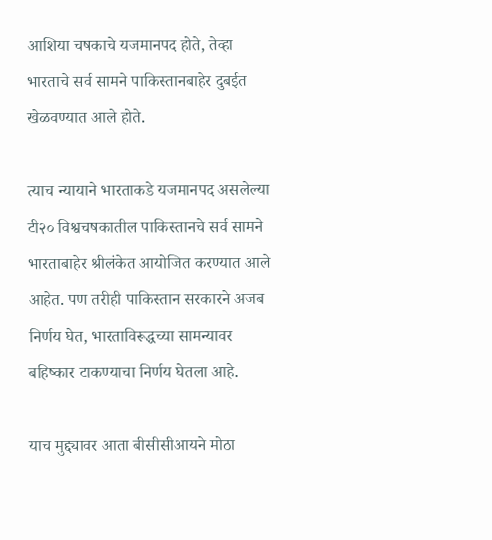आशिया चषकाचे यजमानपद होते, तेव्हा भारताचे सर्व सामने पाकिस्तानबाहेर दुबईत खेळवण्यात आले होते.

त्याच न्यायाने भारताकडे यजमानपद असलेल्या टी२० विश्वचषकातील पाकिस्तानचे सर्व सामने भारताबाहेर श्रीलंकेत आयोजित करण्यात आले आहेत. पण तरीही पाकिस्तान सरकारने अजब निर्णय घेत, भारताविरूद्धच्या सामन्यावर बहिष्कार टाकण्याचा निर्णय घेतला आहे.

याच मुद्द्यावर आता बीसीसीआयने मोठा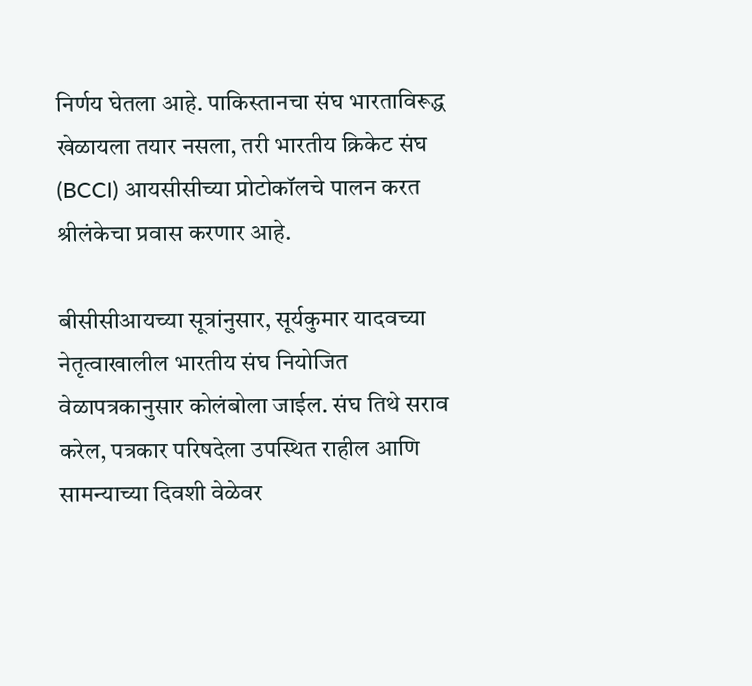निर्णय घेतला आहे. पाकिस्तानचा संघ भारताविरूद्ध खेळायला तयार नसला, तरी भारतीय क्रिकेट संघ (BCCI) आयसीसीच्या प्रोटोकॉलचे पालन करत श्रीलंकेचा प्रवास करणार आहे.

बीसीसीआयच्या सूत्रांनुसार, सूर्यकुमार यादवच्या नेतृत्वाखालील भारतीय संघ नियोजित वेळापत्रकानुसार कोलंबोला जाईल. संघ तिथे सराव करेल, पत्रकार परिषदेला उपस्थित राहील आणि सामन्याच्या दिवशी वेळेवर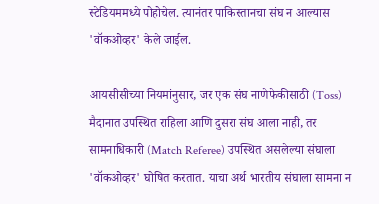स्टेडियममध्ये पोहोचेल. त्यानंतर पाकिस्तानचा संघ न आल्यास 'वॉकओव्हर' केले जाईल.

आयसीसीच्या नियमांनुसार, जर एक संघ नाणेफेकीसाठी (Toss) मैदानात उपस्थित राहिला आणि दुसरा संघ आला नाही, तर सामनाधिकारी (Match Referee) उपस्थित असलेल्या संघाला 'वॉकओव्हर' घोषित करतात. याचा अर्थ भारतीय संघाला सामना न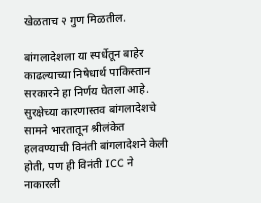खेळताच २ गुण मिळतील.

बांगलादेशला या स्पर्धेतून बाहेर काढल्याच्या निषेधार्थ पाकिस्तान सरकारने हा निर्णय घेतला आहे. सुरक्षेच्या कारणास्तव बांगलादेशचे सामने भारतातून श्रीलंकेत हलवण्याची विनंती बांगलादेशने केली होती, पण ही विनंती ICC ने नाकारली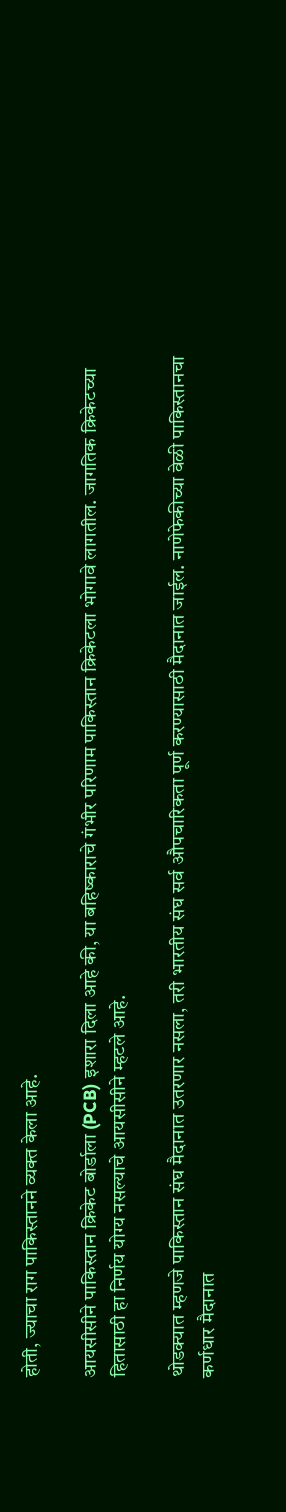होती, ज्याचा राग पाकिस्तानने व्यक्त केला आहे.

आयसीसीने पाकिस्तान क्रिकेट बोर्डाला (PCB) इशारा दिला आहे की, या बहिष्काराचे गंभीर परिणाम पाकिस्तान क्रिकेटला भोगावे लागतील. जागतिक क्रिकेटच्या हितासाठी हा निर्णय योग्य नसल्याचे आयसीसीने म्हटले आहे.

थोडक्यात म्हणजे पाकिस्तान संघ मैदानात उतरणार नसला, तरी भारतीय संघ सर्व औपचारिकता पूर्ण करण्यासाठी मैदानात जाईल. नाणेफेकीच्या वेळी पाकिस्तानचा कर्णधार मैदानात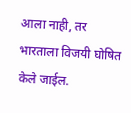आला नाही, तर भारताला विजयी घोषित केले जाईल.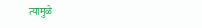त्यामुळे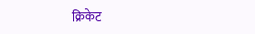क्रिकेट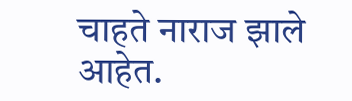चाहते नाराज झाले आहेत.